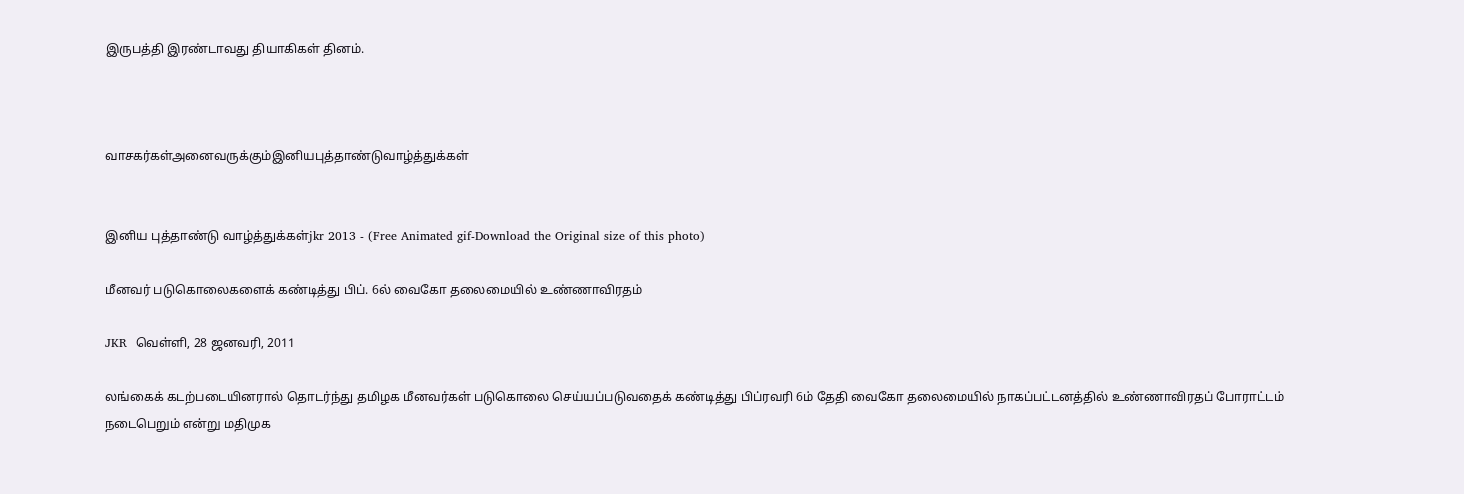இருபத்தி இரண்டாவது தியாகிகள் தினம்.



வாசகர்கள்அனைவருக்கும்இனியபுத்தாண்டுவாழ்த்துக்கள்


இனிய புத்தாண்டு வாழ்த்துக்கள்jkr 2013 - (Free Animated gif-Download the Original size of this photo)

மீனவர் படுகொலைகளைக் கண்டித்து பிப். 6ல் வைகோ தலைமையில் உண்ணாவிரதம்

JKR  வெள்ளி, 28 ஜனவரி, 2011

லங்கைக் கடற்படையினரால் தொடர்ந்து தமிழக மீனவர்கள் படுகொலை செய்யப்படுவதைக் கண்டித்து பிப்ரவரி 6ம் தேதி வைகோ தலைமையில் நாகப்பட்டனத்தில் உண்ணாவிரதப் போராட்டம் நடைபெறும் என்று மதிமுக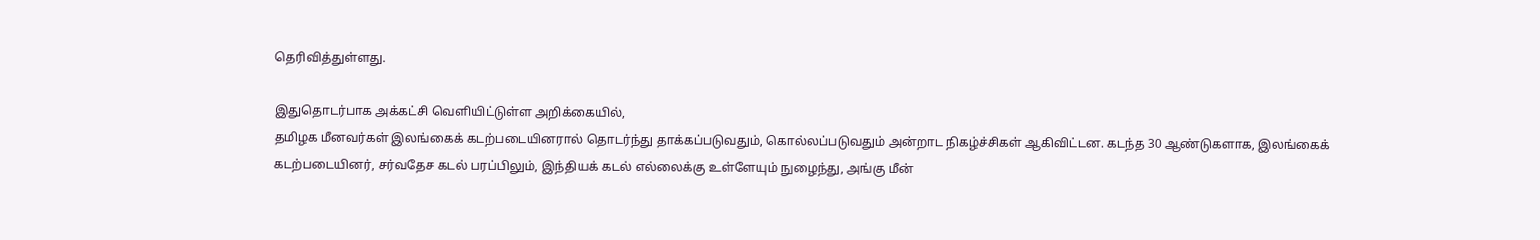தெரிவித்துள்ளது.

இதுதொடர்பாக அக்கட்சி வெளியிட்டுள்ள அறிக்கையில்,
தமிழக மீனவர்கள் இலங்கைக் கடற்படையினரால் தொடர்ந்து தாக்கப்படுவதும், கொல்லப்படுவதும் அன்றாட நிகழ்ச்சிகள் ஆகிவிட்டன. கடந்த 30 ஆண்டுகளாக, இலங்கைக் கடற்படையினர், சர்வதேச கடல் பரப்பிலும், இந்தியக் கடல் எல்லைக்கு உள்ளேயும் நுழைந்து, அங்கு மீன்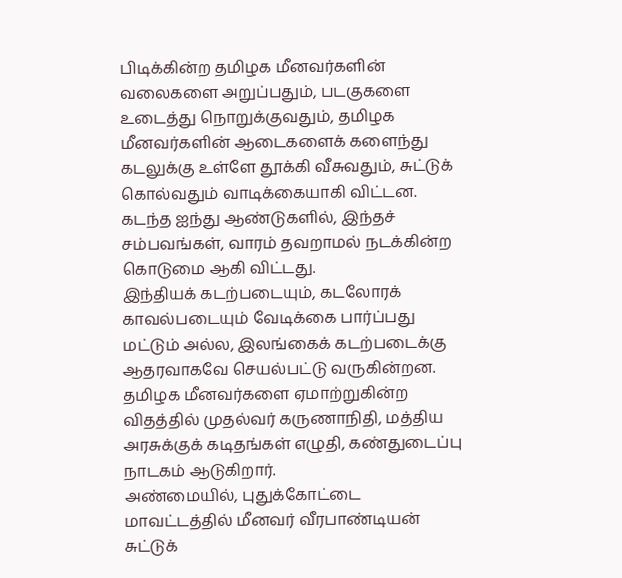பிடிக்கின்ற தமிழக மீனவர்களின் வலைகளை அறுப்பதும், படகுகளை உடைத்து நொறுக்குவதும், தமிழக மீனவர்களின் ஆடைகளைக் களைந்து கடலுக்கு உள்ளே தூக்கி வீசுவதும், சுட்டுக் கொல்வதும் வாடிக்கையாகி விட்டன. கடந்த ஐந்து ஆண்டுகளில், இந்தச் சம்பவங்கள், வாரம் தவறாமல் நடக்கின்ற கொடுமை ஆகி விட்டது.
இந்தியக் கடற்படையும், கடலோரக் காவல்படையும் வேடிக்கை பார்ப்பது மட்டும் அல்ல, இலங்கைக் கடற்படைக்கு ஆதரவாகவே செயல்பட்டு வருகின்றன. தமிழக மீனவர்களை ஏமாற்றுகின்ற விதத்தில் முதல்வர் கருணாநிதி, மத்திய அரசுக்குக் கடிதங்கள் எழுதி, கண்துடைப்பு நாடகம் ஆடுகிறார்.
அண்மையில், புதுக்கோட்டை மாவட்டத்தில் மீனவர் வீரபாண்டியன் சுட்டுக்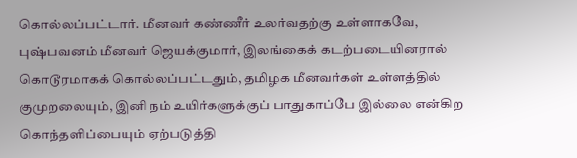கொல்லப்பட்டார். மீனவர் கண்ணீர் உலர்வதற்கு உள்ளாகவே, புஷ்பவனம் மீனவர் ஜெயக்குமார், இலங்கைக் கடற்படையினரால் கொடூரமாகக் கொல்லப்பட்டதும், தமிழக மீனவர்கள் உள்ளத்தில் குமுறலையும், இனி நம் உயிர்களுக்குப் பாதுகாப்பே இல்லை என்கிற கொந்தளிப்பையும் ஏற்படுத்தி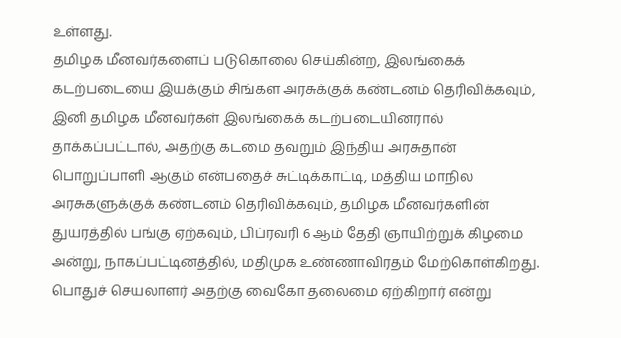உள்ளது.
தமிழக மீனவர்களைப் படுகொலை செய்கின்ற, இலங்கைக் கடற்படையை இயக்கும் சிங்கள அரசுக்குக் கண்டனம் தெரிவிக்கவும், இனி தமிழக மீனவர்கள் இலங்கைக் கடற்படையினரால் தாக்கப்பட்டால், அதற்கு கடமை தவறும் இந்திய அரசுதான் பொறுப்பாளி ஆகும் என்பதைச் சுட்டிக்காட்டி, மத்திய மாநில அரசுகளுக்குக் கண்டனம் தெரிவிக்கவும், தமிழக மீனவர்களின் துயரத்தில் பங்கு ஏற்கவும், பிப்ரவரி 6 ஆம் தேதி ஞாயிற்றுக் கிழமை அன்று, நாகப்பட்டினத்தில், மதிமுக உண்ணாவிரதம் மேற்கொள்கிறது.
பொதுச் செயலாளர் அதற்கு வைகோ தலைமை ஏற்கிறார் என்று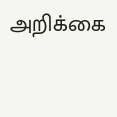அறிக்கை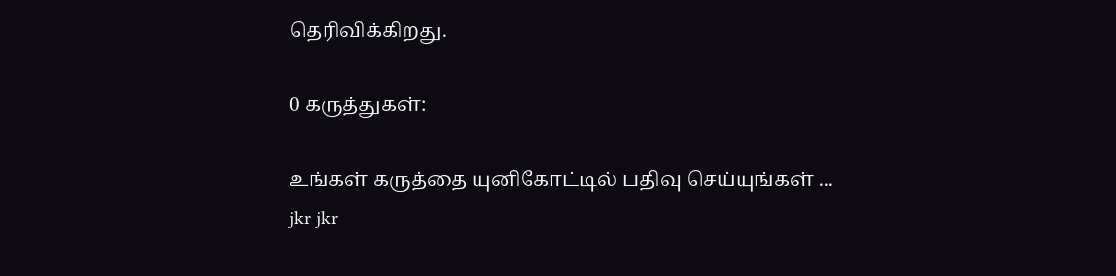தெரிவிக்கிறது.

0 கருத்துகள்:

உங்கள் கருத்தை யுனிகோட்டில் பதிவு செய்யுங்கள் ...
jkr jkr